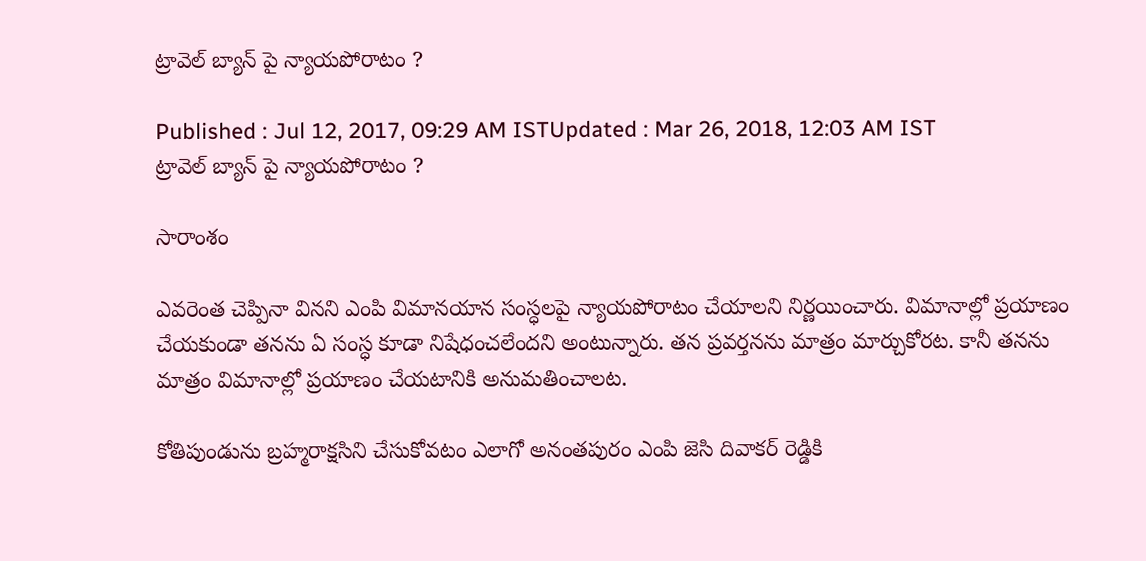ట్రావెల్ బ్యాన్ పై న్యాయపోరాటం ?

Published : Jul 12, 2017, 09:29 AM ISTUpdated : Mar 26, 2018, 12:03 AM IST
ట్రావెల్ బ్యాన్ పై న్యాయపోరాటం ?

సారాంశం

ఎవరెంత చెప్పినా వినని ఎంపి విమానయాన సంస్ధలపై న్యాయపోరాటం చేయాలని నిర్ణయించారు. విమానాల్లో ప్రయాణం చేయకుండా తనను ఏ సంస్ధ కూడా నిషేధంచలేందని అంటున్నారు. తన ప్రవర్తనను మాత్రం మార్చుకోరట. కానీ తనను మాత్రం విమానాల్లో ప్రయాణం చేయటానికి అనుమతించాలట.

కోతిపుండును బ్రహ్మరాక్షసిని చేసుకోవటం ఎలాగో అనంతపురం ఎంపి జెసి దివాకర్ రెడ్డికి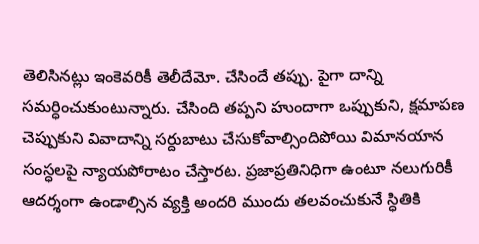తెలిసినట్లు ఇంకెవరికీ తెలీదేమో. చేసిందే తప్పు. పైగా దాన్ని సమర్ధించుకుంటున్నారు. చేసింది తప్పని హుందాగా ఒప్పుకుని, క్షమాపణ చెప్పుకుని వివాదాన్ని సర్దుబాటు చేసుకోవాల్సిందిపోయి విమానయాన సంస్ధలపై న్యాయపోరాటం చేస్తారట. ప్రజాప్రతినిధిగా ఉంటూ నలుగురికీ ఆదర్శంగా ఉండాల్సిన వ్యక్తి అందరి ముందు తలవంచుకునే స్ధితికి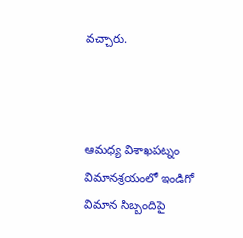వచ్చారు.



ఆమధ్య విశాఖపట్నం విమానశ్రయంలో ఇండిగో విమాన సిబ్బందిపై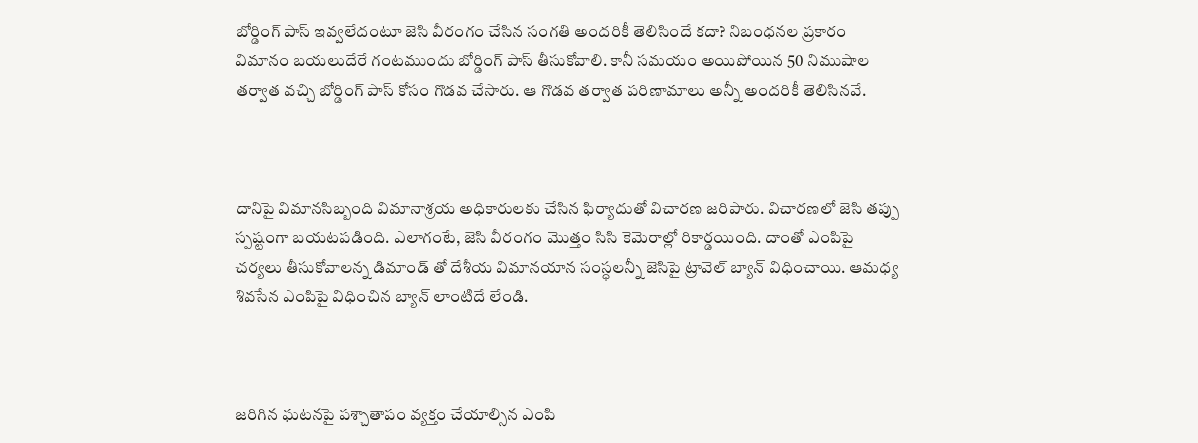బోర్డింగ్ పాస్ ఇవ్వలేదంటూ జెసి వీరంగం చేసిన సంగతి అందరికీ తెలిసిందే కదా? నిబంధనల ప్రకారం విమానం బయలుదేరే గంటముందు బోర్డింగ్ పాస్ తీసుకోవాలి. కానీ సమయం అయిపోయిన 50 నిముషాల తర్వాత వచ్చి బోర్డింగ్ పాస్ కోసం గొడవ చేసారు. ఆ గొడవ తర్వాత పరిణామాలు అన్నీ అందరికీ తెలిసినవే.



దానిపై విమానసిబ్బంది విమానాశ్రయ అధికారులకు చేసిన ఫిర్యాదుతో విచారణ జరిపారు. విచారణలో జెసి తప్పు స్పష్టంగా బయటపడింది. ఎలాగంటే, జెసి వీరంగం మొత్తం సిసి కెమెరాల్లో రికార్డయింది. దాంతో ఎంపిపై చర్యలు తీసుకోవాలన్న డిమాండ్ తో దేశీయ విమానయాన సంస్ధలన్నీ జెసిపై ట్రావెల్ బ్యాన్ విధించాయి. ఆమధ్య శివసేన ఎంపిపై విధించిన బ్యాన్ లాంటిదే లేండి.



జరిగిన ఘటనపై పశ్చాతాపం వ్యక్తం చేయాల్సిన ఎంపి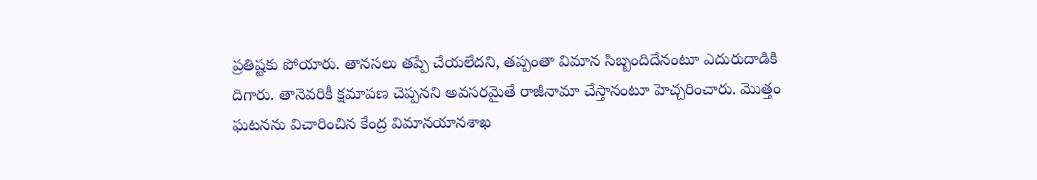ప్రతిష్టకు పోయారు. తానసలు తప్పే చేయలేదని, తప్పంతా విమాన సిబ్బందిదేనంటూ ఎదురుదాడికి దిగారు. తానెవరికీ క్షమాపణ చెప్పనని అవసరమైతే రాజీనామా చేస్తానంటూ హెచ్చరించారు. మొత్తం ఘటనను విచారించిన కేంద్ర విమానయానశాఖ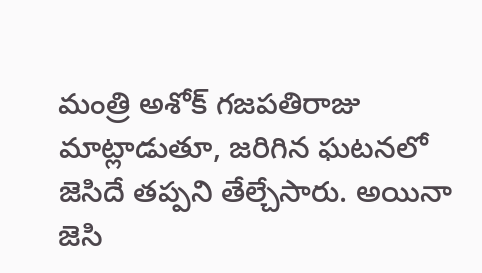మంత్రి అశోక్ గజపతిరాజు మాట్లాడుతూ, జరిగిన ఘటనలో జెసిదే తప్పని తేల్చేసారు. అయినా జెసి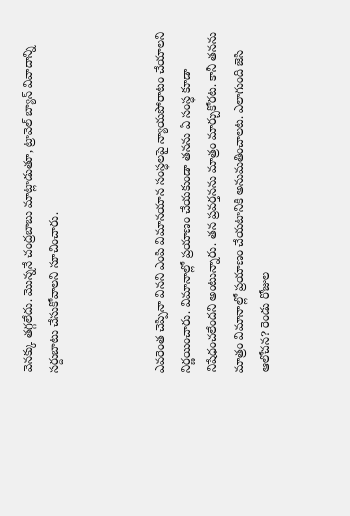వెనక్కు తగ్గలేదు. మొన్ననే చంద్రబాబు మాట్లాడుతూ, ట్రావెల్ బ్యాన్ వివాదాన్ని సర్దుబాటు చేసుకోవాలని సూచించారు.



ఎవరెంత చెప్పినా వినని ఎంపి విమానయాన సంస్ధలపై న్యాయపోరాటం చేయాలని నిర్ణయించారు. విమానాల్లో ప్రయాణం చేయకుండా తనను ఏ సంస్ధ కూడా నిషేధంచలేందని అంటున్నారు. తన ప్రవర్తనను మాత్రం మార్చుకోరట. కానీ తనను మాత్రం విమానాల్లో ప్రయాణం చేయటానికి అనుమతించాలట. ఎలాగుంది జెసి ఆలోచన? రెండు రోజుల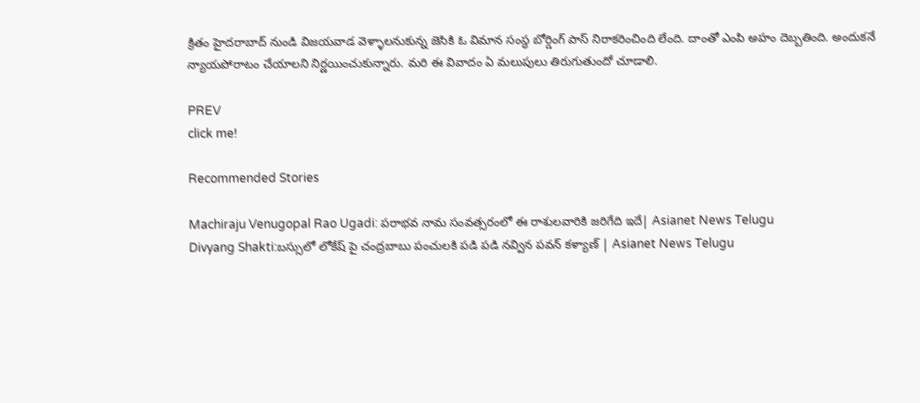క్రితం హైదరాబాద్ నుండి విజయవాడ వెళ్ళాలనుకున్న జెసికి ఓ విమాన సంస్ధ బోర్డింగ్ పాస్ నిరాకరించింది లేంది. దాంతో ఎంపి అహం దెబ్బతింది. అందుకనే న్యాయపోరాటం చేయాలని నిర్ణయించుకున్నారు. మరి ఈ వివాదం ఏ మలుపులు తిరుగుతుందో చూడాలి.

PREV
click me!

Recommended Stories

Machiraju Venugopal Rao Ugadi: పరాభవ నామ సంవత్సరంలో ఈ రాశులవారికి జరిగేది ఇదే| Asianet News Telugu
Divyang Shakti:బస్సులో లోకేష్ పై చంద్రబాబు పంచులకి పడి పడి నవ్విన పవన్ కళ్యాణ్ | Asianet News Telugu